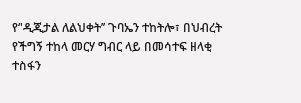የ‘'ዲጂታል ለልህቀት’’ ጉባኤን ተከትሎ፣ በህብረት የችግኝ ተከላ መርሃ ግብር ላይ በመሳተፍ ዘላቂ ተስፋን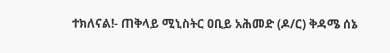ተክለናል!- ጠቅላይ ሚኒስትር ዐቢይ አሕመድ (ዶ/ር) ቅዳሜ ሰኔ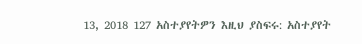13, 2018 127 አስተያየትዎን እዚህ ያስፍሩ: አስተያየት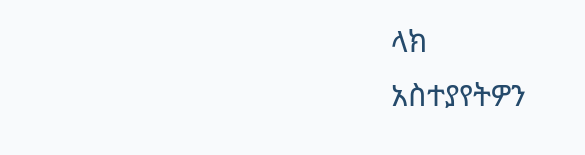ላክ
አስተያየትዎን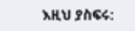እዚህ ያስፍሩ: